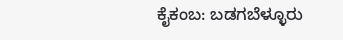ಕೈಕಂಬ: ಬಡಗಬೆಳ್ಳೂರು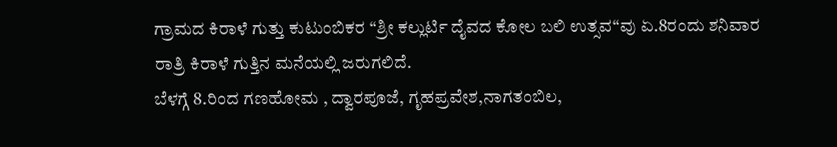ಗ್ರಾಮದ ಕಿರಾಳೆ ಗುತ್ತು ಕುಟುಂಬಿಕರ “ಶ್ರೀ ಕಲ್ಲುರ್ಟಿ ದೈವದ ಕೋಲ ಬಲಿ ಉತ್ಸವ“ವು ಏ.8ರಂದು ಶನಿವಾರ ರಾತ್ರಿ ಕಿರಾಳೆ ಗುತ್ತಿನ ಮನೆಯಲ್ಲಿ ಜರುಗಲಿದೆ.
ಬೆಳಗ್ಗೆ 8.ರಿಂದ ಗಣಹೋಮ , ದ್ವಾರಪೂಜೆ, ಗೃಹಪ್ರವೇಶ,ನಾಗತಂಬಿಲ,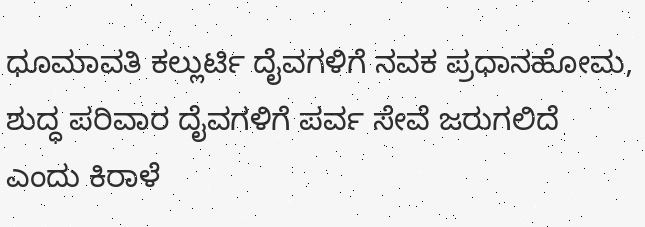ಧೂಮಾವತಿ ಕಲ್ಲುರ್ಟಿ ದೈವಗಳಿಗೆ ನವಕ ಪ್ರಧಾನಹೋಮ, ಶುದ್ಧ ಪರಿವಾರ ದೈವಗಳಿಗೆ ಪರ್ವ ಸೇವೆ ಜರುಗಲಿದೆ ಎಂದು ಕಿರಾಳೆ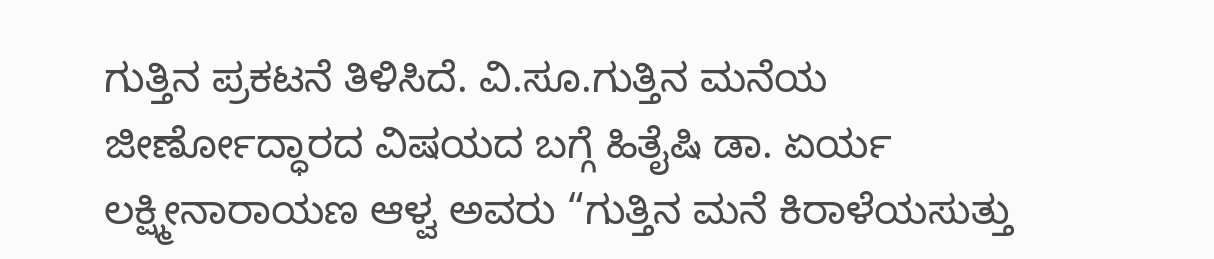ಗುತ್ತಿನ ಪ್ರಕಟನೆ ತಿಳಿಸಿದೆ. ವಿ.ಸೂ.ಗುತ್ತಿನ ಮನೆಯ ಜೀರ್ಣೋದ್ಧಾರದ ವಿಷಯದ ಬಗ್ಗೆ ಹಿತೈಷಿ ಡಾ. ಏರ್ಯ ಲಕ್ಷ್ಮೀನಾರಾಯಣ ಆಳ್ವ ಅವರು “ಗುತ್ತಿನ ಮನೆ ಕಿರಾಳೆಯಸುತ್ತು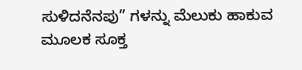ಸುಳಿದನೆನಪು” ಗಳನ್ನು ಮೆಲುಕು ಹಾಕುವ ಮೂಲಕ ಸೂಕ್ತ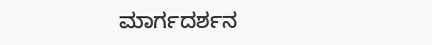ಮಾರ್ಗದರ್ಶನ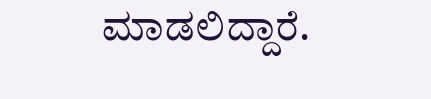ಮಾಡಲಿದ್ದಾರೆ.